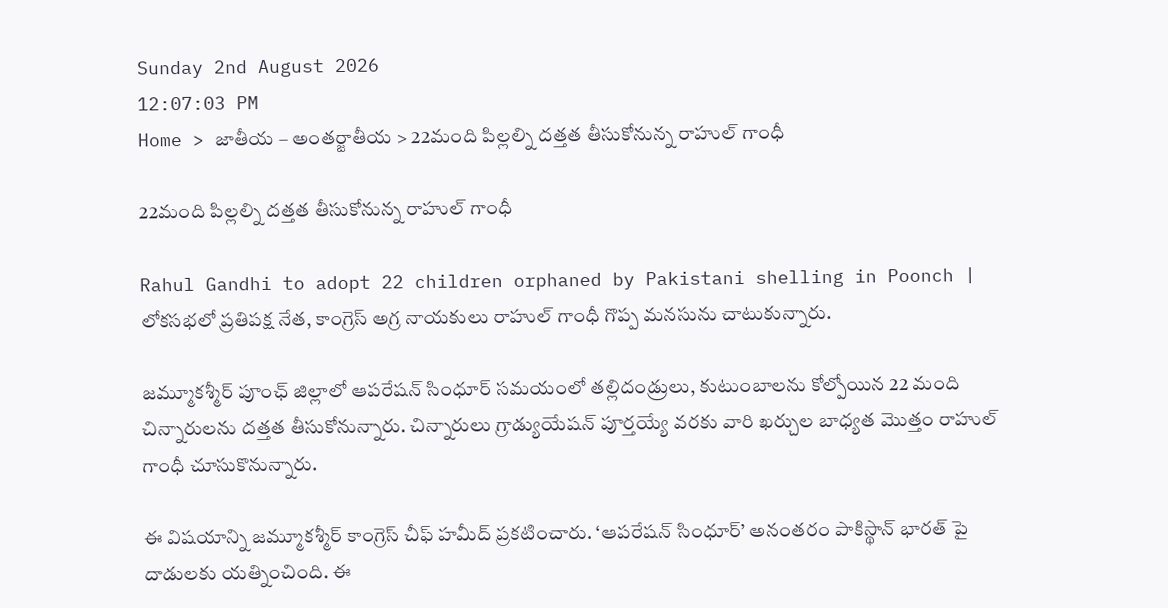Sunday 2nd August 2026
12:07:03 PM
Home > జాతీయ – అంతర్జాతీయ > 22మంది పిల్లల్ని దత్తత తీసుకోనున్న రాహుల్ గాంధీ

22మంది పిల్లల్ని దత్తత తీసుకోనున్న రాహుల్ గాంధీ

Rahul Gandhi to adopt 22 children orphaned by Pakistani shelling in Poonch | లోకసభలో ప్రతిపక్ష నేత, కాంగ్రెస్ అగ్ర నాయకులు రాహుల్ గాంధీ గొప్ప మనసును చాటుకున్నారు.

జమ్మూకశ్మీర్ పూంఛ్ జిల్లాలో ఆపరేషన్ సింధూర్ సమయంలో తల్లిదండ్రులు, కుటుంబాలను కోల్పోయిన 22 మంది చిన్నారులను దత్తత తీసుకోనున్నారు. చిన్నారులు గ్రాడ్యుయేషన్ పూర్తయ్యే వరకు వారి ఖర్చుల బాధ్యత మొత్తం రాహుల్ గాంధీ చూసుకొనున్నారు.

ఈ విషయాన్ని జమ్మూకశ్మీర్ కాంగ్రెస్ చీఫ్ హమీద్ ప్రకటించారు. ‘ఆపరేషన్ సింధూర్’ అనంతరం పాకిస్థాన్ భారత్ పై దాడులకు యత్నించింది. ఈ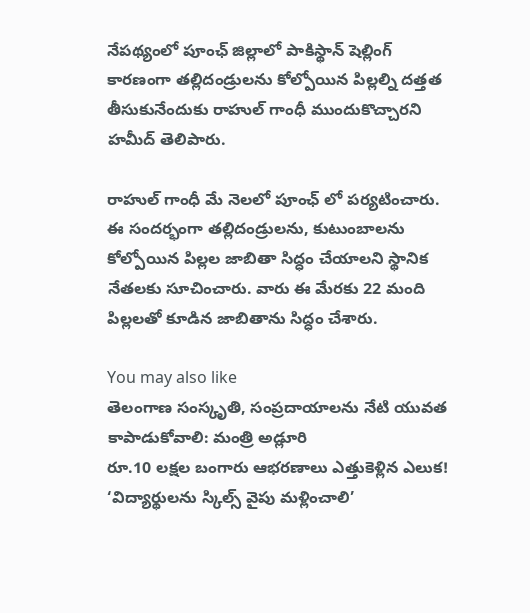నేపథ్యంలో పూంఛ్ జిల్లాలో పాకిస్థాన్ షెల్లింగ్ కారణంగా తల్లిదండ్రులను కోల్పోయిన పిల్లల్ని దత్తత తీసుకునేందుకు రాహుల్ గాంధీ ముందుకొచ్చారని హమీద్ తెలిపారు.

రాహుల్ గాంధీ మే నెలలో పూంఛ్ లో పర్యటించారు. ఈ సందర్భంగా తల్లిదండ్రులను, కుటుంబాలను కోల్పోయిన పిల్లల జాబితా సిద్ధం చేయాలని స్థానిక నేతలకు సూచించారు. వారు ఈ మేరకు 22 మంది పిల్లలతో కూడిన జాబితాను సిద్ధం చేశారు.

You may also like
తెలంగాణ సంస్కృతి, సంప్రదాయాలను నేటి యువత కాపాడుకోవాలి: మంత్రి అడ్లూరి
రూ.10 లక్షల బంగారు ఆభరణాలు ఎత్తుకెళ్లిన ఎలుక!
‘విద్యార్థులను స్కిల్స్ వైపు మళ్లించాలి’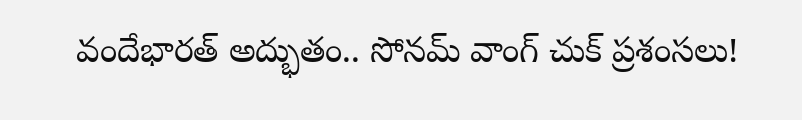వందేభారత్ అద్భుతం.. సోనమ్ వాంగ్ చుక్ ప్రశంసలు!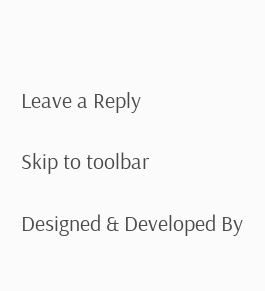Leave a Reply

Skip to toolbar

Designed & Developed By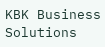KBK Business Solutions